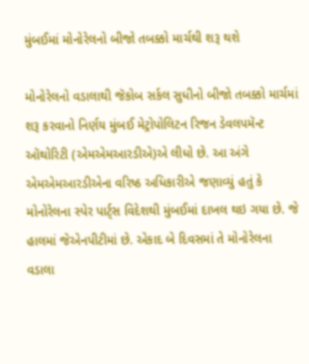મુંબઈમાં મોનોરેલનો બીજો તબક્કો માર્ચથી શરૂ થશે

મોનોરેલનો વડાલાથી જૅકોબ સર્કલ સુધીનો બીજો તબક્કો માર્ચમાં શરૂ કરવાનો નિર્ણય મુંબઈ મેટ્રોપોલિટન રિજન ડેવલપમૅન્ટ ઑથોરિટી (એમએમઆરડીએ)એ લીધો છે. આ અંગે એમએમઆરડીએના વરિષ્ઠ અધિકારીએ જણાવ્યું હતું કે મોનોરેલના સ્પેર પાર્ટ્સ વિદેશથી મુંબઈમાં દાખલ થઇ ગયા છે. જે હાલમાં જેએનપીટીમાં છે. એકાદ બે દિવસમાં તે મોનોરેલના વડાલા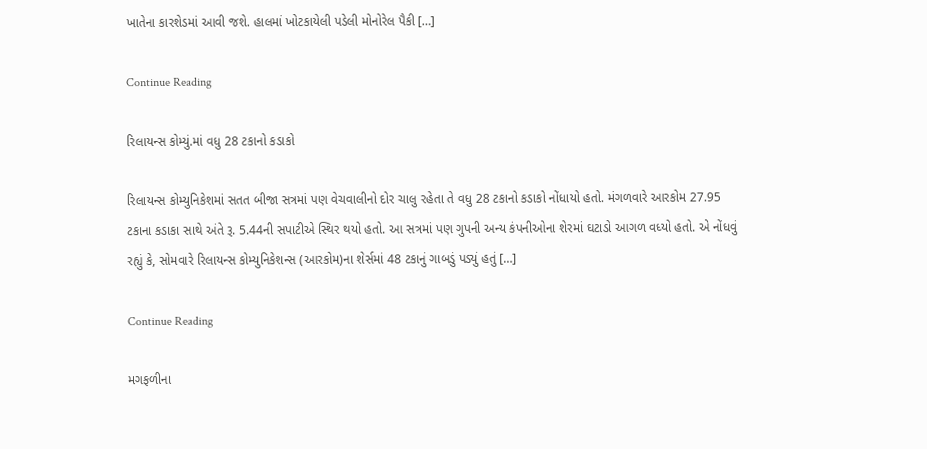ખાતેના કારશેડમાં આવી જશે. હાલમાં ખોટકાયેલી પડેલી મોનોરેલ પૈકી […]

Continue Reading

રિલાયન્સ કોમ્યું.માં વધુ 28 ટકાનો કડાકો

રિલાયન્સ કોમ્યુનિકેશમાં સતત બીજા સત્રમાં પણ વેચવાલીનો દોર ચાલુ રહેતા તે વધુ 28 ટકાનો કડાકો નોંધાયો હતો. મંગળવારે આરકોમ 27.95 ટકાના કડાકા સાથે અંતે રૂ. 5.44ની સપાટીએ સ્થિર થયો હતો. આ સત્રમાં પણ ગુપની અન્ય કંપનીઓના શેરમાં ઘટાડો આગળ વધ્યો હતો. એ નોંધવું રહ્યું કે, સોમવારે રિલાયન્સ કોમ્યુનિકેશન્સ (આરકોમ)ના શેર્સમાં 48 ટકાનું ગાબડું પડ્યું હતું […]

Continue Reading

મગફળીના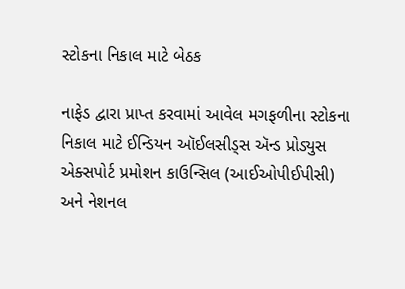સ્ટોકના નિકાલ માટે બેઠક

નાફેડ દ્વારા પ્રાપ્ત કરવામાં આવેલ મગફળીના સ્ટોકના નિકાલ માટે ઈન્ડિયન ઑઈલસીડ્સ ઍન્ડ પ્રોડ્યુસ એક્સપોર્ટ પ્રમોશન કાઉન્સિલ (આઈઓપીઈપીસી) અને નેશનલ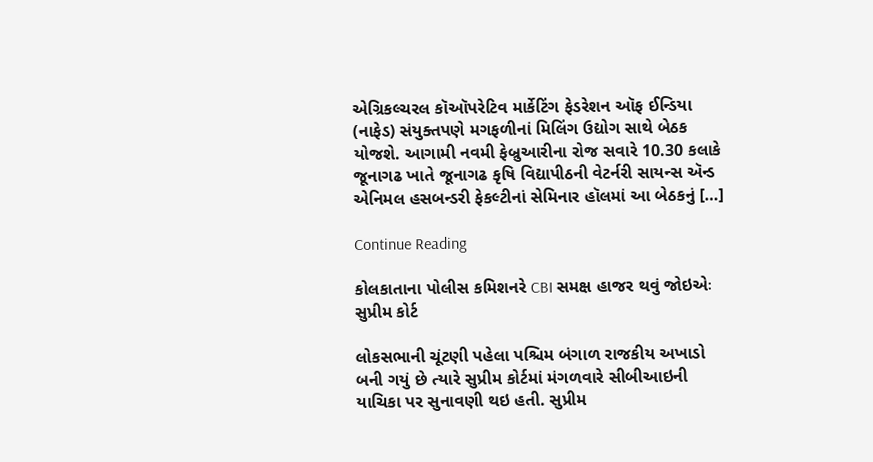એગ્રિકલ્ચરલ કૉઑપરેટિવ માર્કેટિંગ ફેડરેશન ઑફ ઈન્ડિયા (નાફેડ) સંયુક્તપણે મગફળીનાં મિલિંગ ઉદ્યોગ સાથે બેઠક યોજશે. આગામી નવમી ફેબ્રુઆરીના રોજ સવારે 10.30 કલાકે જૂનાગઢ ખાતે જૂનાગઢ કૃષિ વિદ્યાપીઠની વેટર્નરી સાયન્સ ઍન્ડ એનિમલ હસબન્ડરી ફેકલ્ટીનાં સેમિનાર હૉલમાં આ બેઠકનું […]

Continue Reading

કોલકાતાના પોલીસ કમિશનરે CBI સમક્ષ હાજર થવું જોઇએઃ સુપ્રીમ કોર્ટ

લોકસભાની ચૂંટણી પહેલા પશ્ચિમ બંગાળ રાજકીય અખાડો બની ગયું છે ત્યારે સુપ્રીમ કોર્ટમાં મંગળવારે સીબીઆઇની યાચિકા પર સુનાવણી થઇ હતી. સુપ્રીમ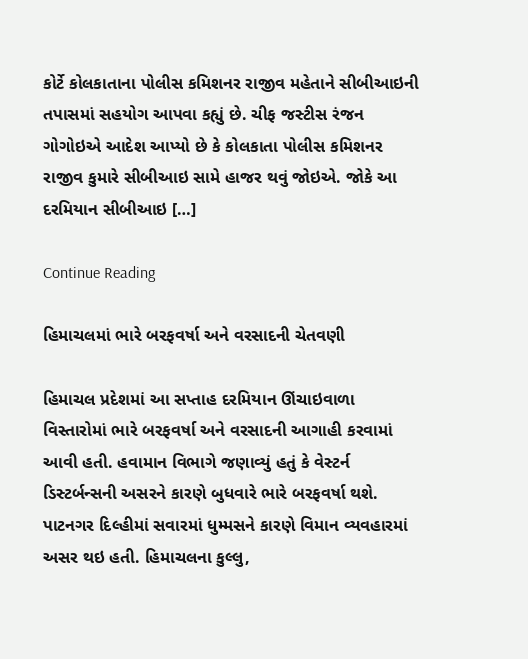કોર્ટે કોલકાતાના પોલીસ કમિશનર રાજીવ મહેતાને સીબીઆઇની તપાસમાં સહયોગ આપવા કહ્યું છે. ચીફ જસ્ટીસ રંજન ગોગોઇએ આદેશ આપ્યો છે કે કોલકાતા પોલીસ કમિશનર રાજીવ કુમારે સીબીઆઇ સામે હાજર થવું જોઇએ. જોકે આ દરમિયાન સીબીઆઇ […]

Continue Reading

હિમાચલમાં ભારે બરફવર્ષા અને વરસાદની ચેતવણી

હિમાચલ પ્રદેશમાં આ સપ્તાહ દરમિયાન ઊંચાઇવાળા વિસ્તારોમાં ભારે બરફવર્ષા અને વરસાદની આગાહી કરવામાં આવી હતી. હવામાન વિભાગે જણાવ્યું હતું કે વેસ્ટર્ન ડિસ્ટર્બન્સની અસરને કારણે બુધવારે ભારે બરફવર્ષા થશે. પાટનગર દિલ્હીમાં સવારમાં ધુમ્મસને કારણે વિમાન વ્યવહારમાં અસર થઇ હતી. હિમાચલના કુલ્લુ,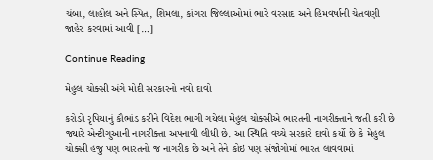ચંબા, લાહોલ અને સ્પિત, શિમલા, કાંગરા જિલ્લાઓમાં ભારે વરસાદ અને હિમવર્ષાની ચેતવણી જાહેર કરવામાં આવી […]

Continue Reading

મેહુલ ચોક્સી અંગે મોદી સરકારનો નવો દાવો

કરોડો રૃપિયાનું કૌભાંડ કરીને વિદેશ ભાગી ગયેલા મેહુલ ચોક્સીએ ભારતની નાગરીક્તાને જતી કરી છે જ્યારે એન્ટીગુઆની નાગરીક્તા અપનાવી લીધી છે. આ સ્થિતિ વચ્ચે સરકારે દાવો કર્યો છે કે મેહુલ ચોક્સી હજુ પણ ભારતનો જ નાગરીક છે અને તેને કોઇ પણ સંજોગોમાં ભારત લાવવામાં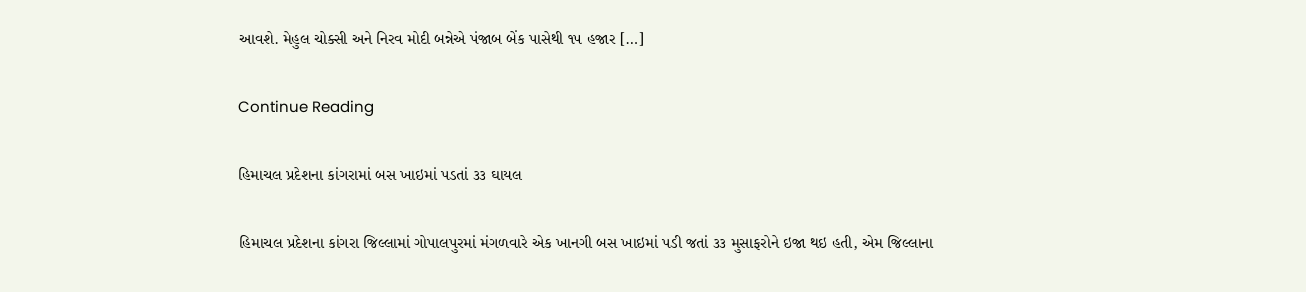આવશે. મેહુલ ચોક્સી અને નિરવ મોદી બન્નેએ પંજાબ બેંક પાસેથી ૧૫ હજાર […]

Continue Reading

હિમાચલ પ્રદેશના કાંગરામાં બસ ખાઇમાં પડતાં ૩૩ ઘાયલ

હિમાચલ પ્રદેશના કાંગરા જિલ્લામાં ગોપાલપુરમાં મંગળવારે એક ખાનગી બસ ખાઇમાં પડી જતાં ૩૩ મુસાફરોને ઇજા થઇ હતી, એમ જિલ્લાના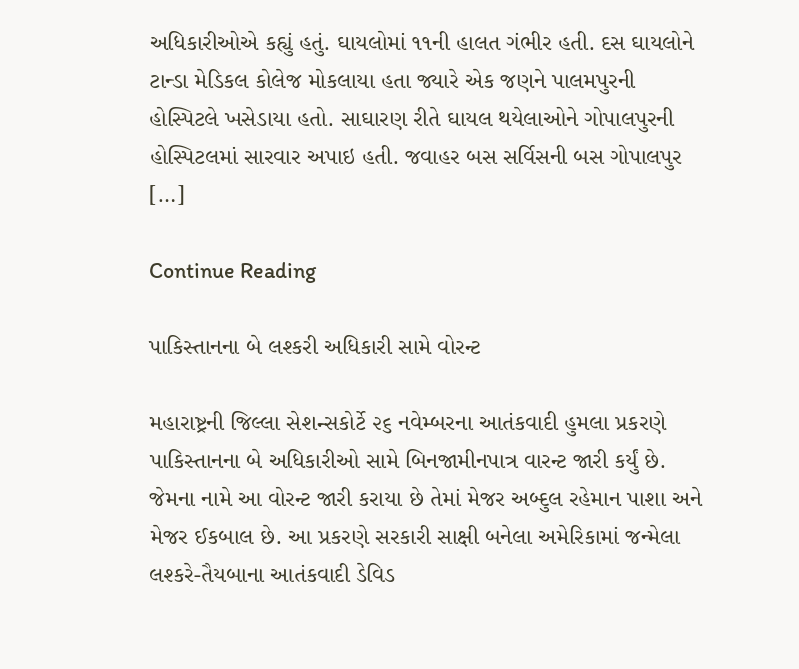અધિકારીઓએ કહ્યું હતું. ઘાયલોમાં ૧૧ની હાલત ગંભીર હતી. દસ ઘાયલોને ટાન્ડા મેડિકલ કોલેજ મોકલાયા હતા જ્યારે એક જણને પાલમપુરની હોસ્પિટલે ખસેડાયા હતો. સાઘારણ રીતે ઘાયલ થયેલાઓને ગોપાલપુરની હોસ્પિટલમાં સારવાર અપાઇ હતી. જવાહર બસ સર્વિસની બસ ગોપાલપુર […]

Continue Reading

પાકિસ્તાનના બે લશ્કરી અધિકારી સામે વોરન્ટ

મહારાષ્ટ્રની જિલ્લા સેશન્સકોર્ટે ૨૬ નવેમ્બરના આતંકવાદી હુમલા પ્રકરણે પાકિસ્તાનના બે અધિકારીઓ સામે બિનજામીનપાત્ર વારન્ટ જારી કર્યું છે. જેમના નામે આ વોરન્ટ જારી કરાયા છે તેમાં મેજર અબ્દુલ રહેમાન પાશા અને મેજર ઈકબાલ છે. આ પ્રકરણે સરકારી સાક્ષી બનેલા અમેરિકામાં જન્મેલા લશ્કરે-તૈયબાના આતંકવાદી ડેવિડ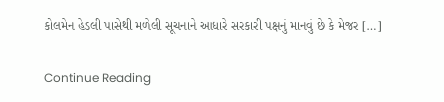કોલમેન હેડલી પાસેથી મળેલી સૂચનાને આધારે સરકારી પક્ષનું માનવું છે કે મેજર […]

Continue Reading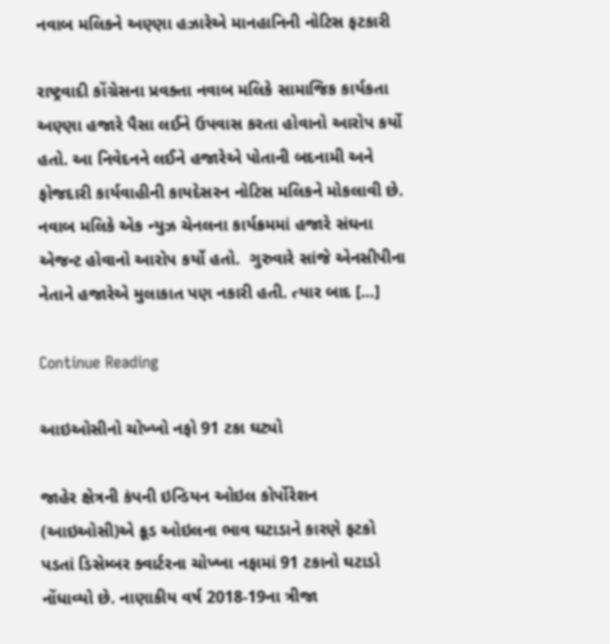નવાબ મલિકને અણ્ણા હઝારેએ માનહાનિની નોટિસ ફટકારી

રાષ્ટ્રવાદી કોંગ્રેસના પ્રવક્તા નવાબ મલિકે સામાજિક કાર્યકતા અણ્ણા હજારે પૈસા લઈને ઉપવાસ કરતા હોવાનો આરોપ કર્યો હતો. આ નિવેદનને લઈને હજારેએ પોતાની બદનામી અને ફોજદારી કાર્યવાહીની કાયદેસરન નોટિસ મલિકને મોકલાવી છે. નવાબ મલિકે એક ન્યુઝ ચેનલના કાર્યક્રમમાં હજારે સંઘના એજન્ટ હોવાનો આરોપ કર્યો હતો.  ગુરુવારે સાંજે એનસીપીના નેતાને હજારેએ મુલાકાત પણ નકારી હતી. ત્યાર બાદ […]

Continue Reading

આઇઓસીનો ચોખ્ખો નફો 91 ટકા ઘટ્યો

જાહેર ક્ષેત્રની કંપની ઇન્ડિયન ઓઇલ કોર્પોરેશન (આઇઓસી)એ ક્રૂડ ઓઇલના ભાવ ઘટાડાને કારણે ફટકો પડતાં ડિસેમ્બર ક્વાર્ટરના ચોખ્ખા નફામાં 91 ટકાનો ઘટાડો નોંધાવ્યો છે. નાણાકીય વર્ષ 2018-19ના ત્રીજા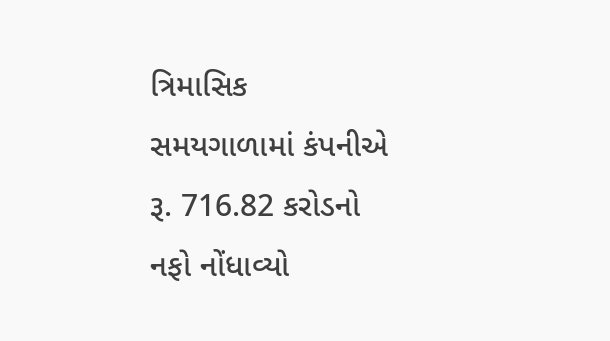ત્રિમાસિક સમયગાળામાં કંપનીએ રૂ. 716.82 કરોડનો નફો નોંધાવ્યો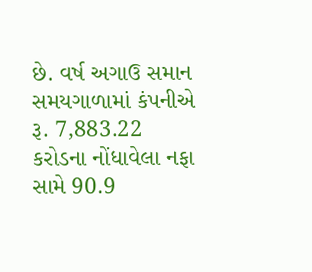છે. વર્ષ અગાઉ સમાન સમયગાળામાં કંપનીએ રૂ. 7,883.22 કરોડના નોંધાવેલા નફા સામે 90.9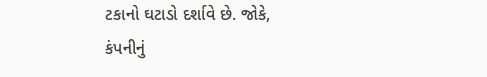ટકાનો ઘટાડો દર્શાવે છે. જોકે, કંપનીનું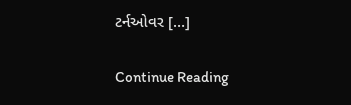ટર્નઓવર […]

Continue Reading